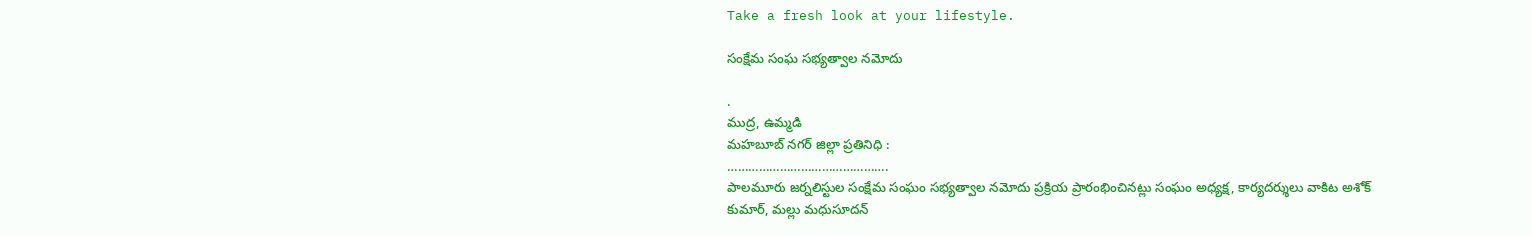Take a fresh look at your lifestyle.

సంక్షేమ సంఘ సభ్యత్వాల నమోదు

.
ముద్ర, ఉమ్మడి
మహబూబ్ నగర్ జిల్లా ప్రతినిధి :
……………………………………….
పాలమూరు జర్నలిస్టుల సంక్షేమ సంఘం సభ్యత్వాల నమోదు ప్రక్రియ ప్రారంభించినట్లు సంఘం అధ్యక్ష, కార్యదర్శులు వాకిట అశోక్ కుమార్, మల్లు మధుసూదన్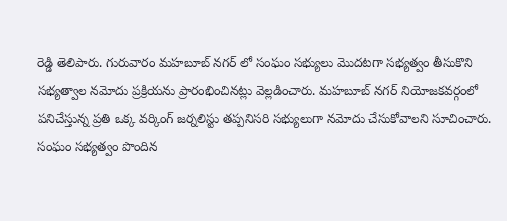రెడ్డి తెలిపారు. గురువారం మహబూబ్ నగర్ లో సంఘం సభ్యులు మొదటగా సభ్యత్వం తీసుకొని సభ్యత్వాల నమోదు ప్రక్రియను ప్రారంభించినట్లు వెల్లడించారు. మహబూబ్ నగర్ నియోజకవర్గంలో పనిచేస్తున్న ప్రతి ఒక్క వర్కింగ్ జర్నలిస్టు తప్పనిసరి సభ్యులుగా నమోదు చేసుకోవాలని సూచించారు.
సంఘం సభ్యత్వం పొందిన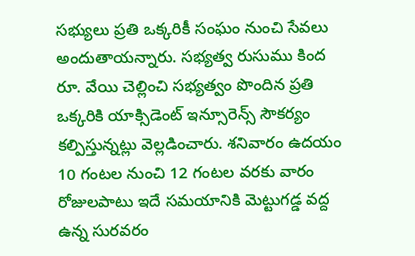సభ్యులు ప్రతి ఒక్కరికీ సంఘం నుంచి సేవలు అందుతాయన్నారు. సభ్యత్వ రుసుము కింద రూ. వేయి చెల్లించి సభ్యత్వం పొందిన ప్రతి ఒక్కరికి యాక్సిడెంట్ ఇన్సూరెన్స్ సౌకర్యం కల్పిస్తున్నట్లు వెల్లడించారు. శనివారం ఉదయం 10 గంటల నుంచి 12 గంటల వరకు వారం రోజులపాటు ఇదే సమయానికి మెట్టుగడ్డ వద్ద ఉన్న సురవరం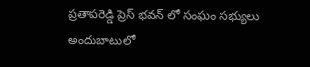ప్రతాపరెడ్డి ప్రెస్ భవన్ లో సంఘం సభ్యులు అందుబాటులో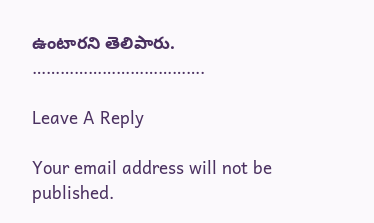ఉంటారని తెలిపారు.
……………………………….

Leave A Reply

Your email address will not be published.